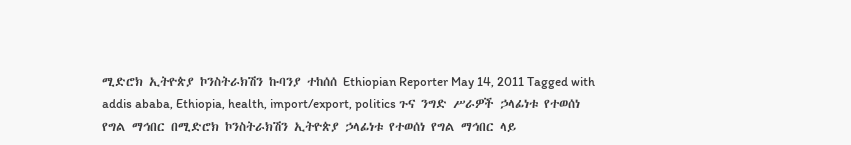ሚድሮክ ኢትዮጵያ ኮንስትራክሽን ኩባንያ ተከሰሰ Ethiopian Reporter May 14, 2011 Tagged with addis ababa, Ethiopia, health, import/export, politics ጉና ንግድ ሥራዎች ኃላፊነቱ የተወሰነ የግል ማኅበር በሚድሮክ ኮንስትራክሽን ኢትዮጵያ ኃላፊነቱ የተወሰነ የግል ማኅበር ላይ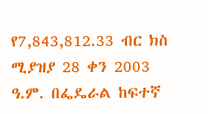የ7,843,812.33 ብር ክስ ሚያዝያ 28 ቀን 2003 ዓ.ም. በፌዴራል ከፍተኛ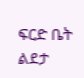ፍርድ ቤት ልደታ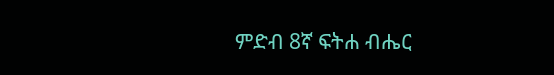ምድብ 8ኛ ፍትሐ ብሔር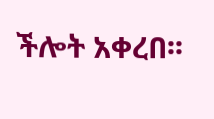ችሎት አቀረበ፡፡